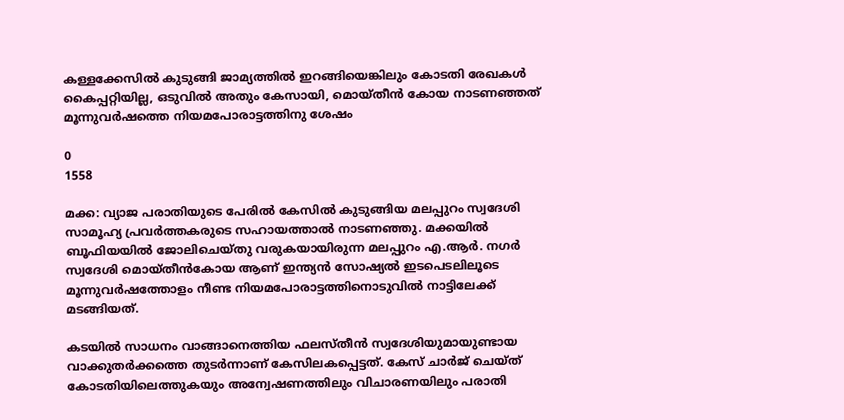കള്ളക്കേസിൽ കുടുങ്ങി ജാമ്യത്തിൽ ഇറങ്ങിയെങ്കിലും കോടതി രേഖകൾ കൈപ്പറ്റിയില്ല, ഒടുവിൽ അതും കേസായി, മൊയ്‌തീൻ കോയ നാടണഞ്ഞത് മൂന്നുവർഷത്തെ നിയമപോരാട്ടത്തിനു ശേഷം

0
1558

മക്ക: വ്യാജ പരാതിയുടെ പേരിൽ കേസിൽ കുടുങ്ങിയ മലപ്പുറം സ്വദേശി സാമൂഹ്യ പ്രവർത്തകരുടെ സഹായത്താൽ നാടണഞ്ഞു. മക്കയിൽ ബൂഫിയയിൽ ജോലിചെയ്തു വരുകയായിരുന്ന മലപ്പുറം എ.ആർ. നഗർ സ്വദേശി മൊയ്‌തീൻകോയ ആണ് ഇന്ത്യൻ സോഷ്യൽ ഇടപെടലിലൂടെ മൂന്നുവർഷത്തോളം നീണ്ട നിയമപോരാട്ടത്തിനൊടുവിൽ നാട്ടിലേക്ക് മടങ്ങിയത്.

കടയിൽ സാധനം വാങ്ങാനെത്തിയ ഫലസ്തീൻ സ്വദേശിയുമായുണ്ടായ വാക്കുതർക്കത്തെ തുടർന്നാണ് കേസിലകപ്പെട്ടത്. കേസ് ചാർജ് ചെയ്ത് കോടതിയിലെത്തുകയും അന്വേഷണത്തിലും വിചാരണയിലും പരാതി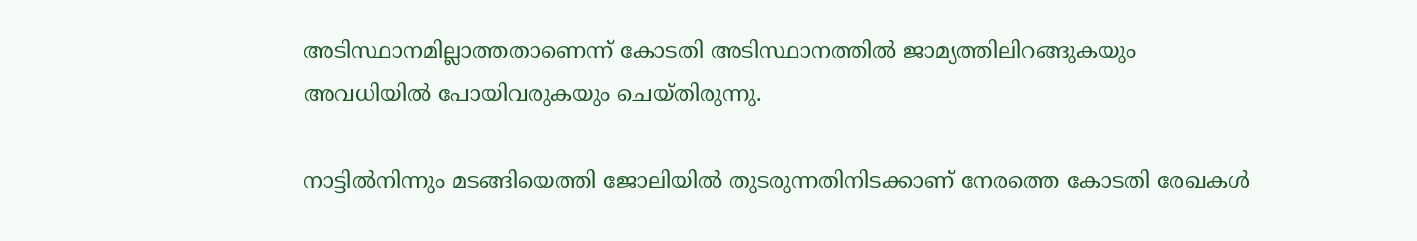അടിസ്ഥാനമില്ലാത്തതാണെന്ന് കോടതി അടിസ്ഥാനത്തിൽ ജാമ്യത്തിലിറങ്ങുകയും അവധിയിൽ പോയിവരുകയും ചെയ്തിരുന്നു.

നാട്ടിൽനിന്നും മടങ്ങിയെത്തി ജോലിയിൽ തുടരുന്നതിനിടക്കാണ് നേരത്തെ കോടതി രേഖകൾ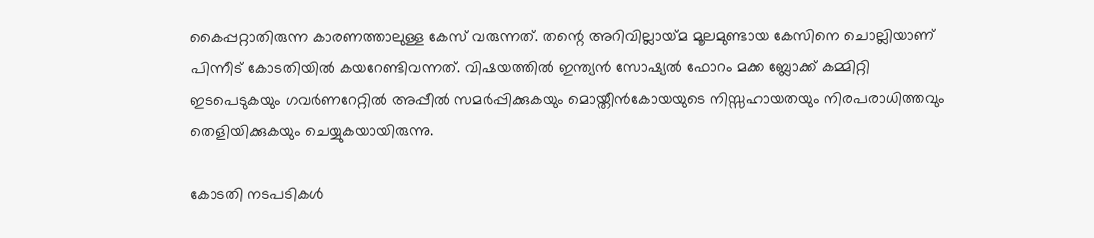കൈപ്പറ്റാതിരുന്ന കാരണത്താലുള്ള കേസ് വരുന്നത്. തന്റെ അറിവില്ലായ്‍മ മൂലമുണ്ടായ കേസിനെ ചൊല്ലിയാണ് പിന്നീട് കോടതിയിൽ കയറേണ്ടിവന്നത്. വിഷയത്തിൽ ഇന്ത്യൻ സോഷ്യൽ ഫോറം മക്ക ബ്ലോക്ക് കമ്മിറ്റി ഇടപെടുകയും ഗവർണറേറ്റിൽ അപ്പീൽ സമർപ്പിക്കുകയും മൊയ്തീൻകോയയുടെ നിസ്സഹായതയും നിരപരാധിത്തവും തെളിയിക്കുകയും ചെയ്യുകയായിരുന്നു.

കോടതി നടപടികൾ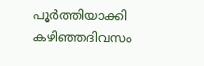പൂർത്തിയാക്കി കഴിഞ്ഞദിവസം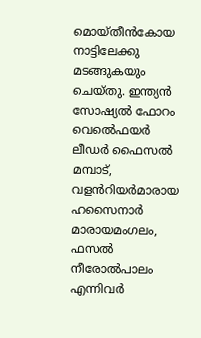മൊയ്തീൻകോയ നാട്ടിലേക്കു മടങ്ങുകയും ചെയ്തു. ഇന്ത്യൻ സോഷ്യൽ ഫോറം വെൽെഫയർ ലീഡർ ഫൈസൽ മമ്പാട്, വളൻറിയർമാരായ ഹസൈനാർ മാരായമംഗലം, ഫസൽ നീരോൽപാലം എന്നിവർ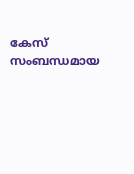കേസ് സംബന്ധമായ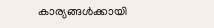കാര്യങ്ങൾക്കായി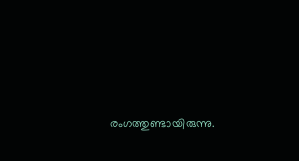രംഗത്തുണ്ടായിരുന്നു.